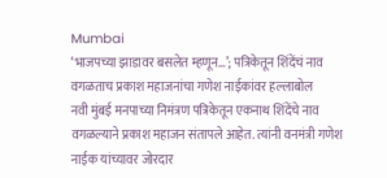Mumbai
‘भाजपच्या झाडावर बसलेत म्हणून…’; पत्रिकेतून शिंदेंचं नाव वगळताच प्रकाश महाजनांचा गणेश नाईकांवर हल्लाबोल
नवी मुंबई मनपाच्या निमंत्रण पत्रिकेतून एकनाथ शिंदेंचे नाव वगळल्याने प्रकाश महाजन संतापले आहेत. त्यांनी वनमंत्री गणेश नाईक यांच्यावर जोरदार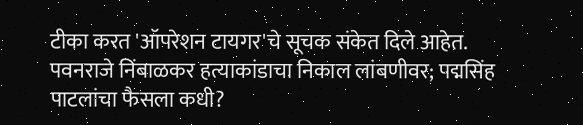टीका करत 'ऑपरेशन टायगर'चे सूचक संकेत दिले आहेत.
पवनराजे निंबाळकर हत्याकांडाचा निकाल लांबणीवर; पद्मसिंह पाटलांचा फैसला कधी?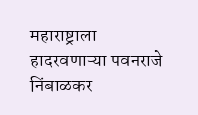महाराष्ट्राला हादरवणाऱ्या पवनराजे निंबाळकर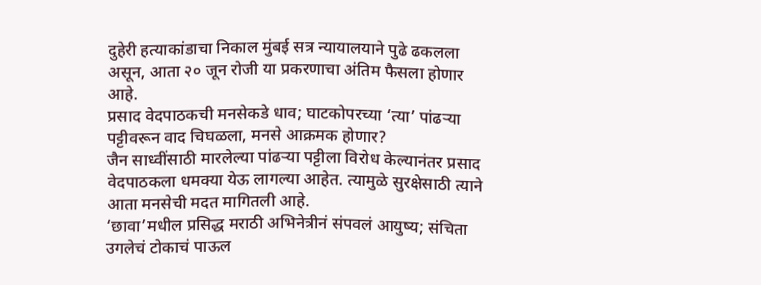दुहेरी हत्याकांडाचा निकाल मुंबई सत्र न्यायालयाने पुढे ढकलला असून, आता २० जून रोजी या प्रकरणाचा अंतिम फैसला होणार आहे.
प्रसाद वेदपाठकची मनसेकडे धाव; घाटकोपरच्या ‘त्या’ पांढऱ्या पट्टीवरून वाद चिघळला, मनसे आक्रमक होणार?
जैन साध्वींसाठी मारलेल्या पांढऱ्या पट्टीला विरोध केल्यानंतर प्रसाद वेदपाठकला धमक्या येऊ लागल्या आहेत. त्यामुळे सुरक्षेसाठी त्याने आता मनसेची मदत मागितली आहे.
‘छावा’मधील प्रसिद्ध मराठी अभिनेत्रीनं संपवलं आयुष्य; संचिता उगलेचं टोकाचं पाऊल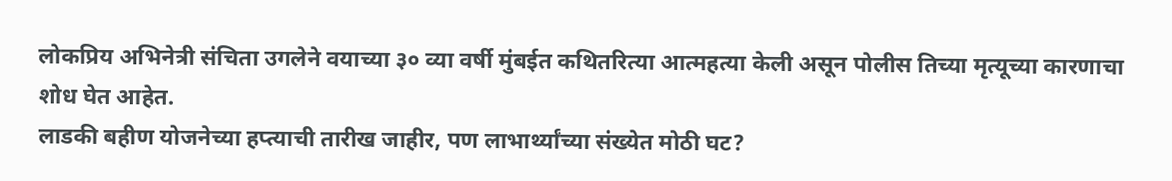लोकप्रिय अभिनेत्री संचिता उगलेने वयाच्या ३० व्या वर्षी मुंबईत कथितरित्या आत्महत्या केली असून पोलीस तिच्या मृत्यूच्या कारणाचा शोध घेत आहेत.
लाडकी बहीण योजनेच्या हप्त्याची तारीख जाहीर, पण लाभार्थ्यांच्या संख्येत मोठी घट?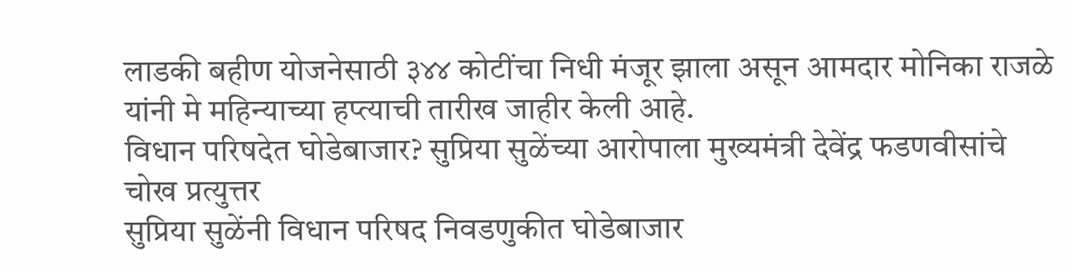लाडकी बहीण योजनेसाठी ३४४ कोटींचा निधी मंजूर झाला असून आमदार मोनिका राजळे यांनी मे महिन्याच्या हप्त्याची तारीख जाहीर केली आहे.
विधान परिषदेत घोडेबाजार? सुप्रिया सुळेंच्या आरोपाला मुख्यमंत्री देवेंद्र फडणवीसांचे चोख प्रत्युत्तर
सुप्रिया सुळेंनी विधान परिषद निवडणुकीत घोडेबाजार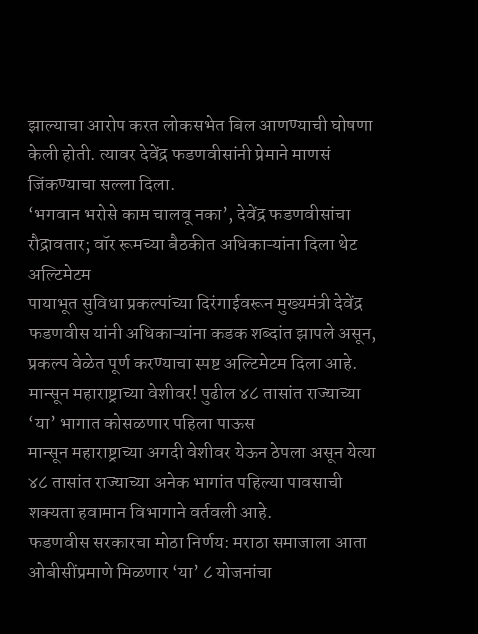झाल्याचा आरोप करत लोकसभेत बिल आणण्याची घोषणा केली होती. त्यावर देवेंद्र फडणवीसांनी प्रेमाने माणसं जिंकण्याचा सल्ला दिला.
‘भगवान भरोसे काम चालवू नका’, देवेंद्र फडणवीसांचा रौद्रावतार; वॉर रूमच्या बैठकीत अधिकाऱ्यांना दिला थेट अल्टिमेटम
पायाभूत सुविधा प्रकल्पांच्या दिरंगाईवरून मुख्यमंत्री देवेंद्र फडणवीस यांनी अधिकाऱ्यांना कडक शब्दांत झापले असून, प्रकल्प वेळेत पूर्ण करण्याचा स्पष्ट अल्टिमेटम दिला आहे.
मान्सून महाराष्ट्राच्या वेशीवर! पुढील ४८ तासांत राज्याच्या ‘या’ भागात कोसळणार पहिला पाऊस
मान्सून महाराष्ट्राच्या अगदी वेशीवर येऊन ठेपला असून येत्या ४८ तासांत राज्याच्या अनेक भागांत पहिल्या पावसाची शक्यता हवामान विभागाने वर्तवली आहे.
फडणवीस सरकारचा मोठा निर्णय: मराठा समाजाला आता ओबीसींप्रमाणे मिळणार ‘या’ ८ योजनांचा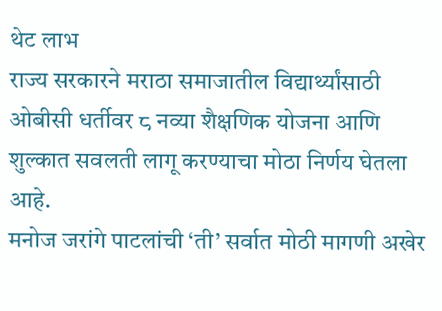थेट लाभ
राज्य सरकारने मराठा समाजातील विद्यार्थ्यांसाठी ओबीसी धर्तीवर ८ नव्या शैक्षणिक योजना आणि शुल्कात सवलती लागू करण्याचा मोठा निर्णय घेतला आहे.
मनोज जरांगे पाटलांची ‘ती’ सर्वात मोठी मागणी अखेर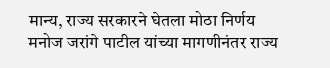मान्य, राज्य सरकारने घेतला मोठा निर्णय
मनोज जरांगे पाटील यांच्या मागणीनंतर राज्य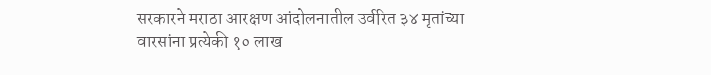सरकारने मराठा आरक्षण आंदोलनातील उर्वरित ३४ मृतांच्या वारसांना प्रत्येकी १० लाख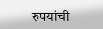रुपयांची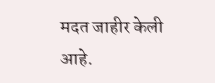मदत जाहीर केली आहे.